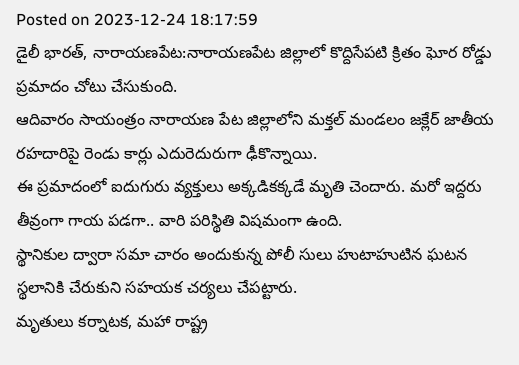Posted on 2023-12-24 18:17:59
డైలీ భారత్, నారాయణపేట:నారాయణపేట జిల్లాలో కొద్దిసేపటి క్రితం ఘోర రోడ్డు ప్రమాదం చోటు చేసుకుంది.
ఆదివారం సాయంత్రం నారాయణ పేట జిల్లాలోని మక్తల్ మండలం జక్లేర్ జాతీయ రహదారిపై రెండు కార్లు ఎదురెదురుగా ఢీకొన్నాయి.
ఈ ప్రమాదంలో ఐదుగురు వ్యక్తులు అక్కడికక్కడే మృతి చెందారు. మరో ఇద్దరు తీవ్రంగా గాయ పడగా.. వారి పరిస్థితి విషమంగా ఉంది.
స్థానికుల ద్వారా సమా చారం అందుకున్న పోలీ సులు హుటాహుటిన ఘటన స్థలానికి చేరుకుని సహయక చర్యలు చేపట్టారు.
మృతులు కర్నాటక, మహా రాష్ట్ర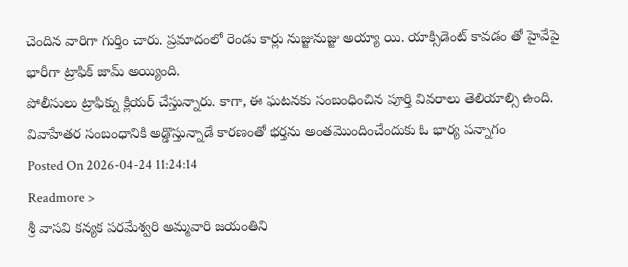చెందిన వారిగా గుర్తిం చారు. ప్రమాదంలో రెండు కార్లు నుజ్జునుజ్జు అయ్యా యి. యాక్సిడెంట్ కావడం తో హైవేపై భారీగా ట్రాఫిక్ జామ్ అయ్యింది.
పోలీసులు ట్రాఫిక్ను క్లియర్ చేస్తున్నారు. కాగా, ఈ ఘటనకు సంబంధించిన పూర్తి వివరాలు తెలియాల్సి ఉంది.
వివాహేతర సంబంధానికి అడ్డొస్తున్నాడే కారణంతో భర్తను అంతమొందించేందుకు ఓ భార్య పన్నాగం
Posted On 2026-04-24 11:24:14
Readmore >
శ్రీ వాసవి కన్యక పరమేశ్వరి అమ్మవారి జయంతిని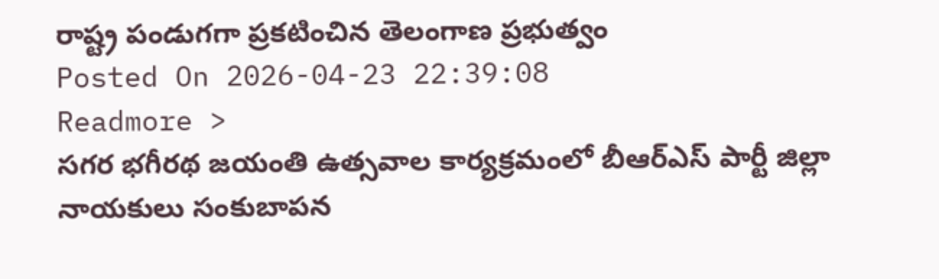రాష్ట్ర పండుగగా ప్రకటించిన తెలంగాణ ప్రభుత్వం
Posted On 2026-04-23 22:39:08
Readmore >
సగర భగీరథ జయంతి ఉత్సవాల కార్యక్రమంలో బీఆర్ఎస్ పార్టీ జిల్లా నాయకులు సంకుబాపన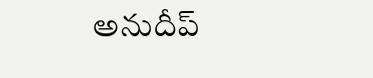అనుదీప్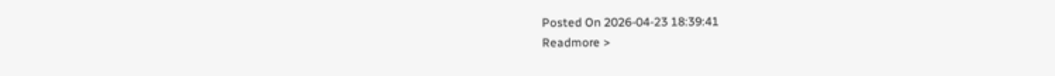Posted On 2026-04-23 18:39:41
Readmore >